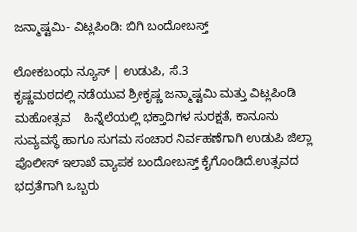ಜನ್ಮಾಷ್ಟಮಿ- ವಿಟ್ಲಪಿಂಡಿ: ಬಿಗಿ ಬಂದೋಬಸ್ತ್

ಲೋಕಬಂಧು ನ್ಯೂಸ್ | ಉಡುಪಿ, ಸೆ.3
ಕೃಷ್ಣಮಠದಲ್ಲಿ ನಡೆಯುವ ಶ್ರೀಕೃಷ್ಣ ಜನ್ಮಾಷ್ಟಮಿ ಮತ್ತು ವಿಟ್ಲಪಿಂಡಿ ಮಹೋತ್ಸವ    ಹಿನ್ನೆಲೆಯಲ್ಲಿ ಭಕ್ತಾದಿಗಳ ಸುರಕ್ಷತೆ, ಕಾನೂನು ಸುವ್ಯವಸ್ಥೆ ಹಾಗೂ ಸುಗಮ ಸಂಚಾರ ನಿರ್ವಹಣೆಗಾಗಿ ಉಡುಪಿ ಜಿಲ್ಲಾ ಪೊಲೀಸ್ ಇಲಾಖೆ ವ್ಯಾಪಕ ಬಂದೋಬಸ್ತ್ ಕೈಗೊಂಡಿದೆ.ಉತ್ಸವದ ಭದ್ರತೆಗಾಗಿ ಒಬ್ಬರು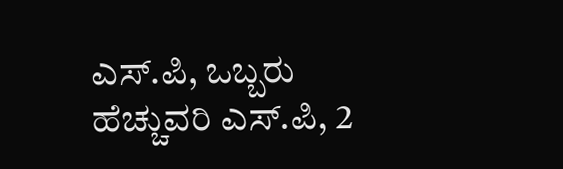ಎಸ್.ಪಿ, ಒಬ್ಬರು ಹೆಚ್ಚುವರಿ ಎಸ್.ಪಿ, 2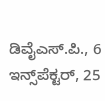ಡಿವೈಎಸ್.ಪಿ., 6 ಇನ್ಸ್‌ಪೆಕ್ಟರ್, 25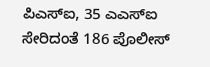ಪಿಎಸ್ಐ, 35 ಎಎಸ್ಐ ಸೇರಿದಂತೆ 186 ಪೊಲೀಸ್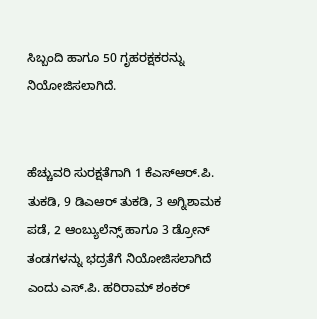ಸಿಬ್ಬಂದಿ ಹಾಗೂ 50 ಗೃಹರಕ್ಷಕರನ್ನು ನಿಯೋಜಿಸಲಾಗಿದೆ.


ಹೆಚ್ಚುವರಿ ಸುರಕ್ಷತೆಗಾಗಿ 1 ಕೆಎಸ್ಆರ್.ಪಿ. ತುಕಡಿ, 9 ಡಿಎಆರ್ ತುಕಡಿ, 3 ಅಗ್ನಿಶಾಮಕ ಪಡೆ, 2 ಆಂಬ್ಯುಲೆನ್ಸ್ ಹಾಗೂ 3 ಡ್ರೋನ್ ತಂಡಗಳನ್ನು ಭದ್ರತೆಗೆ ನಿಯೋಜಿಸಲಾಗಿದೆ ಎಂದು ಎಸ್.ಪಿ. ಹರಿರಾಮ್ ಶಂಕರ್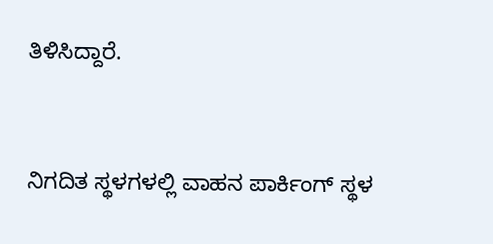ತಿಳಿಸಿದ್ದಾರೆ.


ನಿಗದಿತ ಸ್ಥಳಗಳಲ್ಲಿ ವಾಹನ ಪಾರ್ಕಿಂಗ್ ಸ್ಥಳ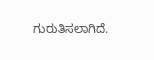ಗುರುತಿಸಲಾಗಿದೆ.